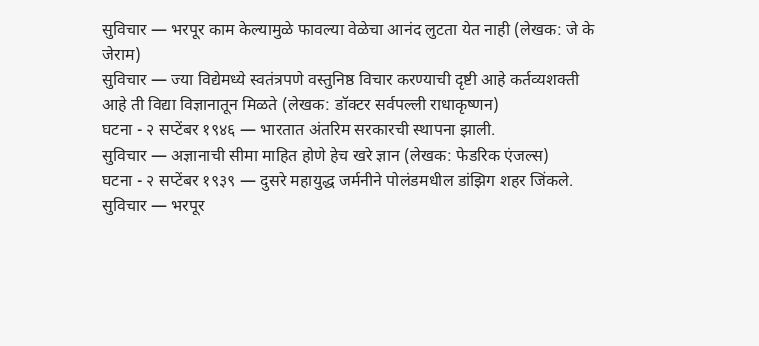सुविचार — भरपूर काम केल्यामुळे फावल्या वेळेचा आनंद लुटता येत नाही (लेखक: जे के जेराम)
सुविचार — ज्या विद्येमध्ये स्वतंत्रपणे वस्तुनिष्ठ विचार करण्याची दृष्टी आहे कर्तव्यशक्ती आहे ती विद्या विज्ञानातून मिळते (लेखक: डॉक्टर सर्वपल्ली राधाकृष्णन)
घटना - २ सप्टेंबर १९४६ — भारतात अंतरिम सरकारची स्थापना झाली.
सुविचार — अज्ञानाची सीमा माहित होणे हेच खरे ज्ञान (लेखक: फेडरिक एंजल्स)
घटना - २ सप्टेंबर १९३९ — दुसरे महायुद्ध जर्मनीने पोलंडमधील डांझिग शहर जिंकले.
सुविचार — भरपूर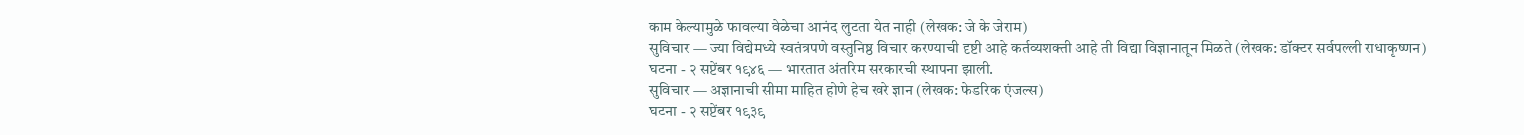काम केल्यामुळे फावल्या वेळेचा आनंद लुटता येत नाही (लेखक: जे के जेराम)
सुविचार — ज्या विद्येमध्ये स्वतंत्रपणे वस्तुनिष्ठ विचार करण्याची दृष्टी आहे कर्तव्यशक्ती आहे ती विद्या विज्ञानातून मिळते (लेखक: डॉक्टर सर्वपल्ली राधाकृष्णन)
घटना - २ सप्टेंबर १९४६ — भारतात अंतरिम सरकारची स्थापना झाली.
सुविचार — अज्ञानाची सीमा माहित होणे हेच खरे ज्ञान (लेखक: फेडरिक एंजल्स)
घटना - २ सप्टेंबर १९३९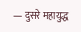— दुसरे महायुद्ध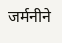जर्मनीने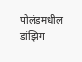पोलंडमधील डांझिग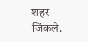शहर जिंकले.